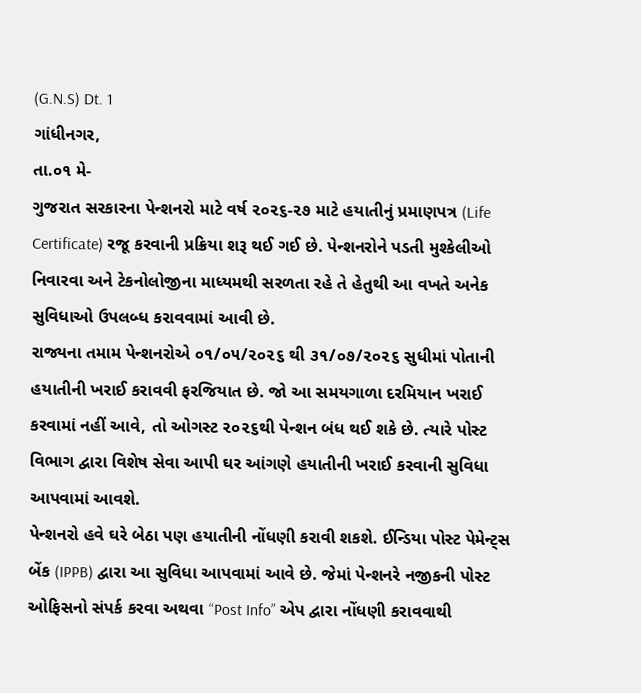(G.N.S) Dt. 1
ગાંધીનગર,
તા.૦૧ મે-
ગુજરાત સરકારના પેન્શનરો માટે વર્ષ ૨૦૨૬-૨૭ માટે હયાતીનું પ્રમાણપત્ર (Life Certificate) રજૂ કરવાની પ્રક્રિયા શરૂ થઈ ગઈ છે. પેન્શનરોને પડતી મુશ્કેલીઓ નિવારવા અને ટેકનોલોજીના માધ્યમથી સરળતા રહે તે હેતુથી આ વખતે અનેક સુવિધાઓ ઉપલબ્ધ કરાવવામાં આવી છે.
રાજ્યના તમામ પેન્શનરોએ ૦૧/૦૫/૨૦૨૬ થી ૩૧/૦૭/૨૦૨૬ સુધીમાં પોતાની હયાતીની ખરાઈ કરાવવી ફરજિયાત છે. જો આ સમયગાળા દરમિયાન ખરાઈ કરવામાં નહીં આવે, તો ઓગસ્ટ ૨૦૨૬થી પેન્શન બંધ થઈ શકે છે. ત્યારે પોસ્ટ વિભાગ દ્વારા વિશેષ સેવા આપી ઘર આંગણે હયાતીની ખરાઈ કરવાની સુવિધા આપવામાં આવશે.
પેન્શનરો હવે ઘરે બેઠા પણ હયાતીની નોંધણી કરાવી શકશે. ઈન્ડિયા પોસ્ટ પેમેન્ટ્સ બેંક (IPPB) દ્વારા આ સુવિધા આપવામાં આવે છે. જેમાં પેન્શનરે નજીકની પોસ્ટ ઓફિસનો સંપર્ક કરવા અથવા “Post Info” એપ દ્વારા નોંધણી કરાવવાથી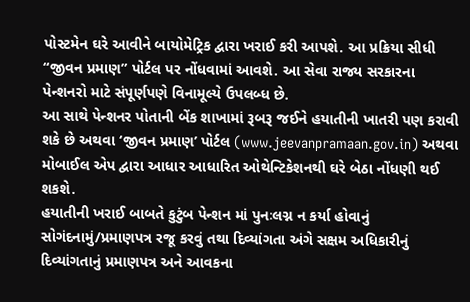પોસ્ટમેન ઘરે આવીને બાયોમેટ્રિક દ્વારા ખરાઈ કરી આપશે. આ પ્રક્રિયા સીધી “જીવન પ્રમાણ” પોર્ટલ પર નોંધવામાં આવશે. આ સેવા રાજ્ય સરકારના પેન્શનરો માટે સંપૂર્ણપણે વિનામૂલ્યે ઉપલબ્ધ છે.
આ સાથે પેન્શનર પોતાની બેંક શાખામાં રૂબરૂ જઈને હયાતીની ખાતરી પણ કરાવી શકે છે અથવા ‘જીવન પ્રમાણ’ પોર્ટલ (www.jeevanpramaan.gov.in) અથવા મોબાઈલ એપ દ્વારા આધાર આધારિત ઓથેન્ટિકેશનથી ઘરે બેઠા નોંધણી થઈ શકશે.
હયાતીની ખરાઈ બાબતે કુટુંબ પેન્શન માં પુનઃલગ્ન ન કર્યા હોવાનું સોગંદનામું/પ્રમાણપત્ર રજૂ કરવું તથા દિવ્યાંગતા અંગે સક્ષમ અધિકારીનું દિવ્યાંગતાનું પ્રમાણપત્ર અને આવકના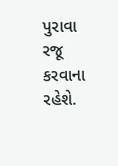પુરાવા રજૂ કરવાના રહેશે.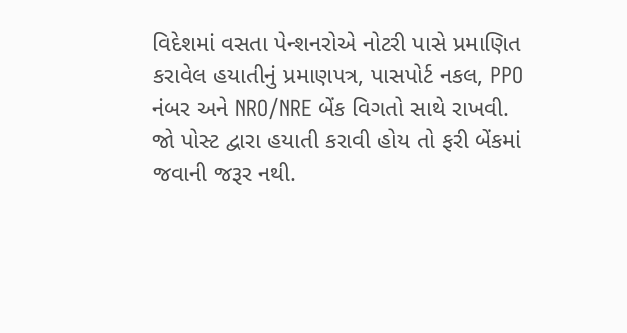વિદેશમાં વસતા પેન્શનરોએ નોટરી પાસે પ્રમાણિત કરાવેલ હયાતીનું પ્રમાણપત્ર, પાસપોર્ટ નકલ, PPO નંબર અને NRO/NRE બેંક વિગતો સાથે રાખવી.
જો પોસ્ટ દ્વારા હયાતી કરાવી હોય તો ફરી બેંકમાં જવાની જરૂર નથી.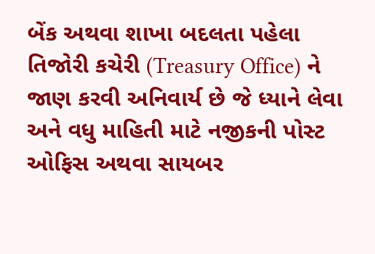બેંક અથવા શાખા બદલતા પહેલા તિજોરી કચેરી (Treasury Office) ને જાણ કરવી અનિવાર્ય છે જે ધ્યાને લેવા અને વધુ માહિતી માટે નજીકની પોસ્ટ ઓફિસ અથવા સાયબર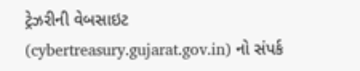ટ્રેઝરીની વેબસાઇટ (cybertreasury.gujarat.gov.in) નો સંપર્ક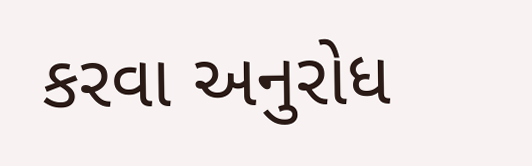કરવા અનુરોધ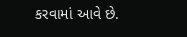કરવામાં આવે છે.